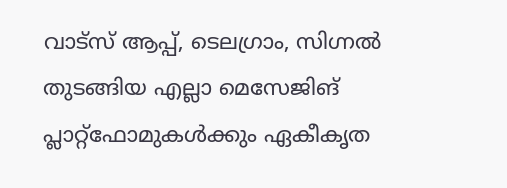വാട്സ് ആപ്പ്, ടെലഗ്രാം, സിഗ്നൽ തുടങ്ങിയ എല്ലാ മെസേജിങ് പ്ലാറ്റ്ഫോമുകൾക്കും ഏകീകൃത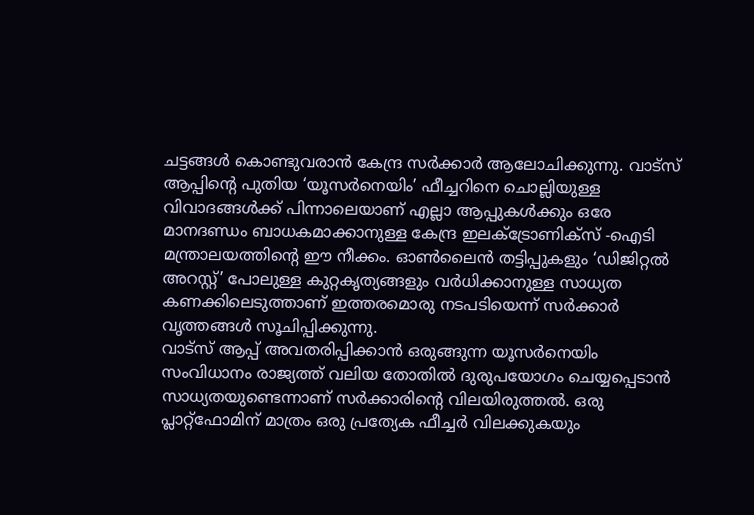ചട്ടങ്ങൾ കൊണ്ടുവരാൻ കേന്ദ്ര സർക്കാർ ആലോചിക്കുന്നു. വാട്സ് ആപ്പിൻ്റെ പുതിയ ‘യൂസർനെയിം’ ഫീച്ചറിനെ ചൊല്ലിയുള്ള വിവാദങ്ങൾക്ക് പിന്നാലെയാണ് എല്ലാ ആപ്പുകൾക്കും ഒരേ മാനദണ്ഡം ബാധകമാക്കാനുള്ള കേന്ദ്ര ഇലക്ട്രോണിക്സ് -ഐടി മന്ത്രാലയത്തിൻ്റെ ഈ നീക്കം. ഓൺലൈൻ തട്ടിപ്പുകളും ‘ഡിജിറ്റൽ അറസ്റ്റ്’ പോലുള്ള കുറ്റകൃത്യങ്ങളും വർധിക്കാനുള്ള സാധ്യത കണക്കിലെടുത്താണ് ഇത്തരമൊരു നടപടിയെന്ന് സർക്കാർ വൃത്തങ്ങൾ സൂചിപ്പിക്കുന്നു.
വാട്സ് ആപ്പ് അവതരിപ്പിക്കാൻ ഒരുങ്ങുന്ന യൂസർനെയിം സംവിധാനം രാജ്യത്ത് വലിയ തോതിൽ ദുരുപയോഗം ചെയ്യപ്പെടാൻ സാധ്യതയുണ്ടെന്നാണ് സർക്കാരിൻ്റെ വിലയിരുത്തൽ. ഒരു പ്ലാറ്റ്ഫോമിന് മാത്രം ഒരു പ്രത്യേക ഫീച്ചർ വിലക്കുകയും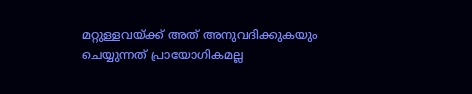മറ്റുള്ളവയ്ക്ക് അത് അനുവദിക്കുകയും ചെയ്യുന്നത് പ്രായോഗികമല്ല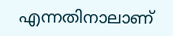എന്നതിനാലാണ്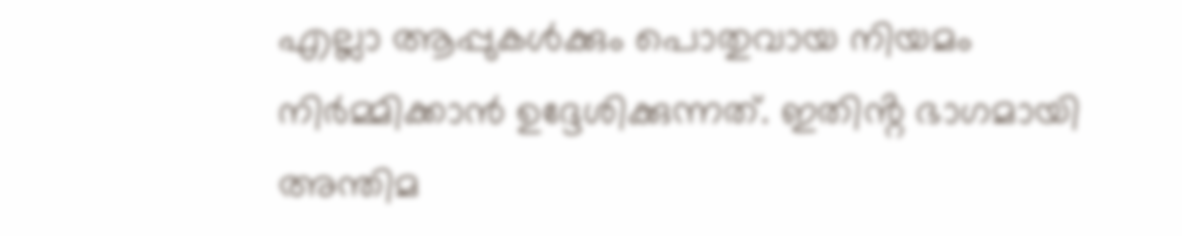എല്ലാ ആപ്പുകൾക്കും പൊതുവായ നിയമം നിർമ്മിക്കാൻ ഉദ്ദേശിക്കുന്നത്. ഇതിൻ്റ ഭാഗമായി അന്തിമ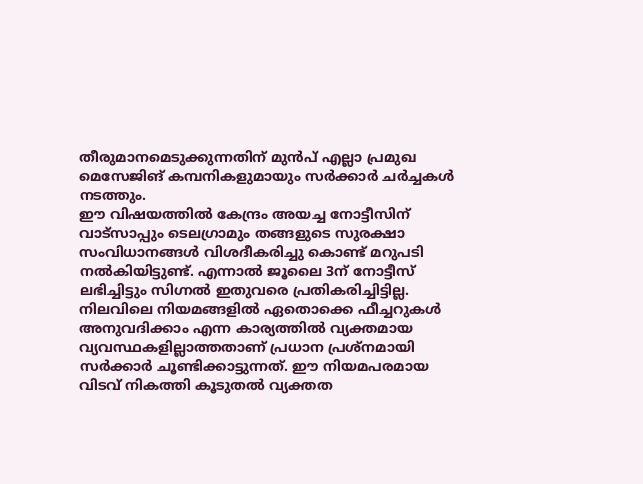തീരുമാനമെടുക്കുന്നതിന് മുൻപ് എല്ലാ പ്രമുഖ മെസേജിങ് കമ്പനികളുമായും സർക്കാർ ചർച്ചകൾ നടത്തും.
ഈ വിഷയത്തിൽ കേന്ദ്രം അയച്ച നോട്ടീസിന് വാട്സാപ്പും ടെലഗ്രാമും തങ്ങളുടെ സുരക്ഷാ സംവിധാനങ്ങൾ വിശദീകരിച്ചു കൊണ്ട് മറുപടി നൽകിയിട്ടുണ്ട്. എന്നാൽ ജൂലൈ 3ന് നോട്ടീസ് ലഭിച്ചിട്ടും സിഗ്നൽ ഇതുവരെ പ്രതികരിച്ചിട്ടില്ല. നിലവിലെ നിയമങ്ങളിൽ ഏതൊക്കെ ഫീച്ചറുകൾ അനുവദിക്കാം എന്ന കാര്യത്തിൽ വ്യക്തമായ വ്യവസ്ഥകളില്ലാത്തതാണ് പ്രധാന പ്രശ്നമായി സർക്കാർ ചൂണ്ടിക്കാട്ടുന്നത്. ഈ നിയമപരമായ വിടവ് നികത്തി കൂടുതൽ വ്യക്തത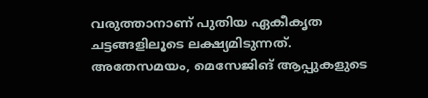വരുത്താനാണ് പുതിയ ഏകീകൃത ചട്ടങ്ങളിലൂടെ ലക്ഷ്യമിടുന്നത്.
അതേസമയം, മെസേജിങ് ആപ്പുകളുടെ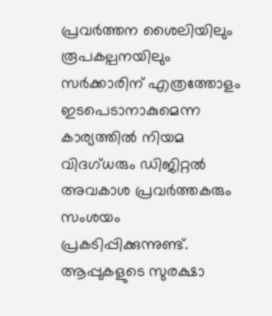പ്രവർത്തന ശൈലിയിലും രൂപകല്പനയിലും സർക്കാരിന് എത്രത്തോളം ഇടപെടാനാകുമെന്ന കാര്യത്തിൽ നിയമ വിദഗ്ധരും ഡിജിറ്റൽ അവകാശ പ്രവർത്തകരും സംശയം പ്രകടിപ്പിക്കുന്നുണ്ട്. ആപ്പുകളുടെ സുരക്ഷാ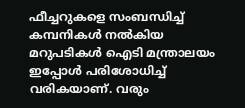ഫീച്ചറുകളെ സംബന്ധിച്ച് കമ്പനികൾ നൽകിയ മറുപടികൾ ഐടി മന്ത്രാലയം ഇപ്പോൾ പരിശോധിച്ച് വരികയാണ്. വരും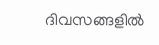ദിവസങ്ങളിൽ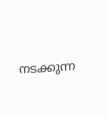നടക്കുന്ന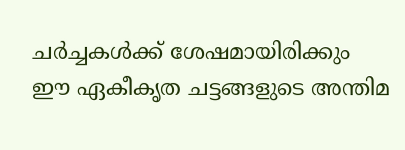ചർച്ചകൾക്ക് ശേഷമായിരിക്കും ഈ ഏകീകൃത ചട്ടങ്ങളുടെ അന്തിമ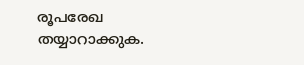രൂപരേഖ തയ്യാറാക്കുക.